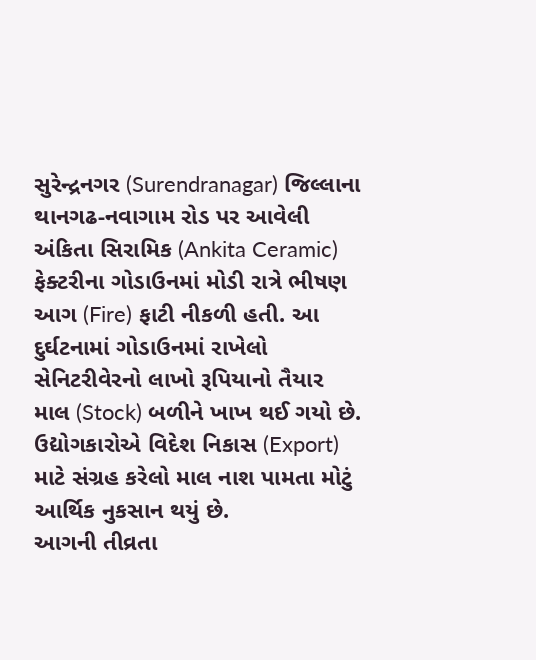સુરેન્દ્રનગર (Surendranagar) જિલ્લાના થાનગઢ-નવાગામ રોડ પર આવેલી અંકિતા સિરામિક (Ankita Ceramic) ફેક્ટરીના ગોડાઉનમાં મોડી રાત્રે ભીષણ આગ (Fire) ફાટી નીકળી હતી. આ દુર્ઘટનામાં ગોડાઉનમાં રાખેલો સેનિટરીવેરનો લાખો રૂપિયાનો તૈયાર માલ (Stock) બળીને ખાખ થઈ ગયો છે. ઉદ્યોગકારોએ વિદેશ નિકાસ (Export) માટે સંગ્રહ કરેલો માલ નાશ પામતા મોટું આર્થિક નુકસાન થયું છે.
આગની તીવ્રતા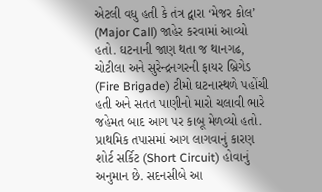એટલી વધુ હતી કે તંત્ર દ્વારા ‘મેજર કોલ’ (Major Call) જાહેર કરવામાં આવ્યો હતો. ઘટનાની જાણ થતા જ થાનગઢ, ચોટીલા અને સુરેન્દ્રનગરની ફાયર બ્રિગેડ (Fire Brigade) ટીમો ઘટનાસ્થળે પહોંચી હતી અને સતત પાણીનો મારો ચલાવી ભારે જહેમત બાદ આગ પર કાબૂ મેળવ્યો હતો. પ્રાથમિક તપાસમાં આગ લાગવાનું કારણ શોર્ટ સર્કિટ (Short Circuit) હોવાનું અનુમાન છે. સદનસીબે આ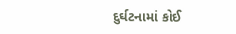દુર્ઘટનામાં કોઈ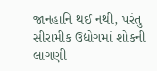જાનહાનિ થઈ નથી, પરંતુ સીરામીક ઉદ્યોગમાં શોકની લાગણી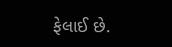ફેલાઈ છે.